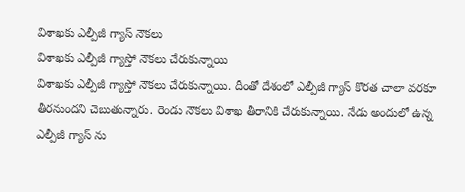విశాఖకు ఎల్పీజీ గ్యాస్ నౌకలు
విశాఖకు ఎల్పీజీ గ్యాస్తో నౌకలు చేరుకున్నాయి
విశాఖకు ఎల్పీజీ గ్యాస్తో నౌకలు చేరుకున్నాయి. దీంతో దేశంలో ఎల్పీజీ గ్యాస్ కొరత చాలా వరకూ తీరనుందని చెబుతున్నారు. రెండు నౌకలు విశాఖ తీరానికి చేరుకున్నాయి. నేడు అందులో ఉన్న ఎల్పీజీ గ్యాస్ ను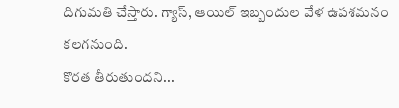దిగుమతి చేస్తారు. గ్యాస్, ఆయిల్ ఇబ్బందుల వేళ ఉపశమనం కలగనుంది.
కొరత తీరుతుందని...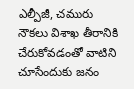ఎల్పీజీ, చమురు నౌకలు విశాఖ తీరానికి చేరుకోవడంతో వాటిని చూసేందుకు జనం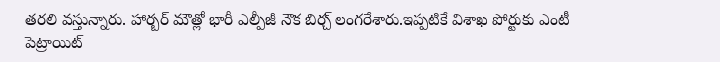తరలి వస్తున్నారు. హార్బర్ మౌత్లో భారీ ఎల్పీజీ నౌక బిర్చ్ లంగరేశారు.ఇప్పటికే విశాఖ పోర్టుకు ఎంటీ పెట్రాయిట్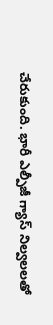చేరుకుంది. భారీ ఎల్పీజీ గ్యాస్ నిల్వలలతో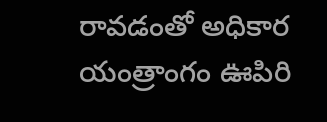రావడంతో అధికార యంత్రాంగం ఊపిరి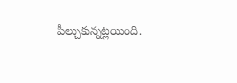పీల్చుకున్నట్లయింది.